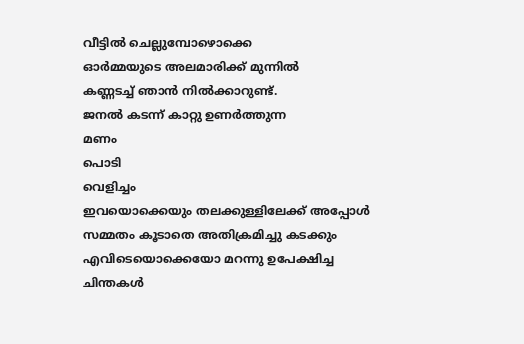വീട്ടിൽ ചെല്ലുമ്പോഴൊക്കെ
ഓർമ്മയുടെ അലമാരിക്ക് മുന്നിൽ
കണ്ണടച്ച് ഞാൻ നിൽക്കാറുണ്ട്.
ജനൽ കടന്ന് കാറ്റു ഉണർത്തുന്ന
മണം
പൊടി
വെളിച്ചം
ഇവയൊക്കെയും തലക്കുള്ളിലേക്ക് അപ്പോൾ
സമ്മതം കൂടാതെ അതിക്രമിച്ചു കടക്കും
എവിടെയൊക്കെയോ മറന്നു ഉപേക്ഷിച്ച
ചിന്തകൾ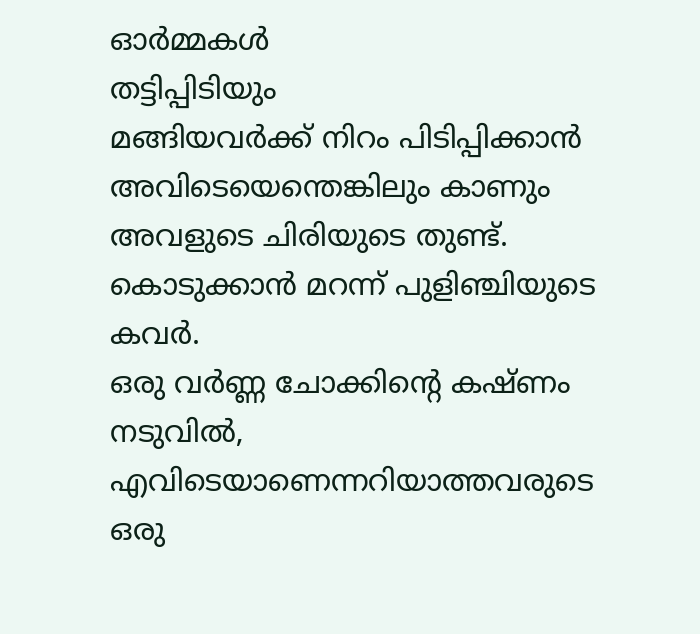ഓർമ്മകൾ
തട്ടിപ്പിടിയും
മങ്ങിയവർക്ക് നിറം പിടിപ്പിക്കാൻ
അവിടെയെന്തെങ്കിലും കാണും
അവളുടെ ചിരിയുടെ തുണ്ട്.
കൊടുക്കാൻ മറന്ന് പുളിഞ്ചിയുടെ കവർ.
ഒരു വർണ്ണ ചോക്കിന്റെ കഷ്ണം
നടുവിൽ, എവിടെയാണെന്നറിയാത്തവരുടെ
ഒരു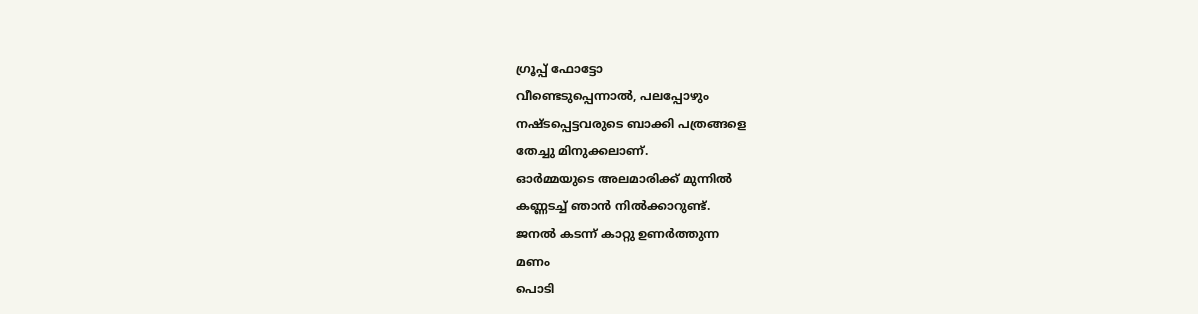ഗ്രൂപ്പ് ഫോട്ടോ
വീണ്ടെടുപ്പെന്നാൽ, പലപ്പോഴും
നഷ്ടപ്പെട്ടവരുടെ ബാക്കി പത്രങ്ങളെ
തേച്ചു മിനുക്കലാണ്.
ഓർമ്മയുടെ അലമാരിക്ക് മുന്നിൽ
കണ്ണടച്ച് ഞാൻ നിൽക്കാറുണ്ട്.
ജനൽ കടന്ന് കാറ്റു ഉണർത്തുന്ന
മണം
പൊടി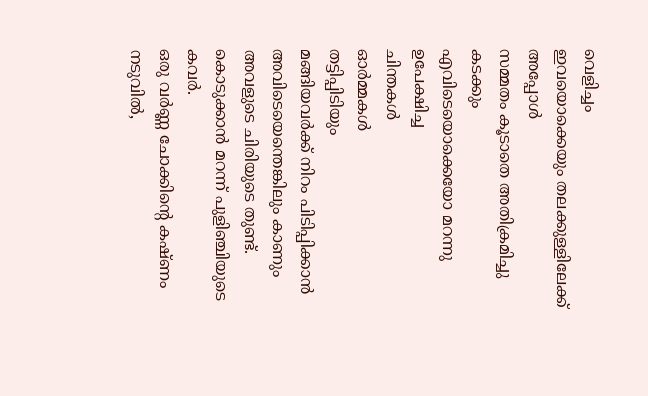വെളിച്ചം
ഇവയൊക്കെയും തലക്കുള്ളിലേക്ക് അപ്പോൾ
സമ്മതം കൂടാതെ അതിക്രമിച്ചു കടക്കും
എവിടെയൊക്കെയോ മറന്നു ഉപേക്ഷിച്ച
ചിന്തകൾ
ഓർമ്മകൾ
തട്ടിപ്പിടിയും
മങ്ങിയവർക്ക് നിറം പിടിപ്പിക്കാൻ
അവിടെയെന്തെങ്കിലും കാണും
അവളുടെ ചിരിയുടെ തുണ്ട്.
കൊടുക്കാൻ മറന്ന് പുളിഞ്ചിയുടെ കവർ.
ഒരു വർണ്ണ ചോക്കിന്റെ കഷ്ണം
നടുവിൽ,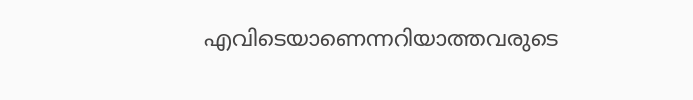എവിടെയാണെന്നറിയാത്തവരുടെ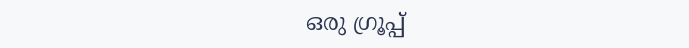ഒരു ഗ്രൂപ്പ്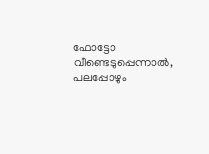ഫോട്ടോ
വീണ്ടെടുപ്പെന്നാൽ, പലപ്പോഴും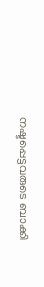നഷ്ടപ്പെട്ടവരുടെ ബാക്കി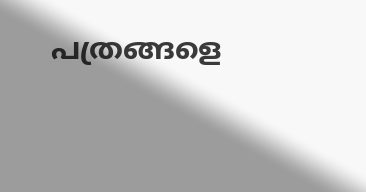പത്രങ്ങളെ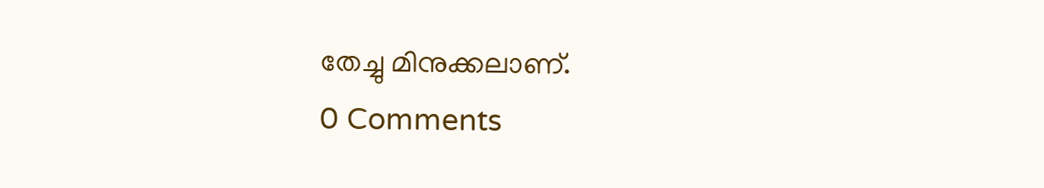തേച്ചു മിനുക്കലാണ്.
0 Comments